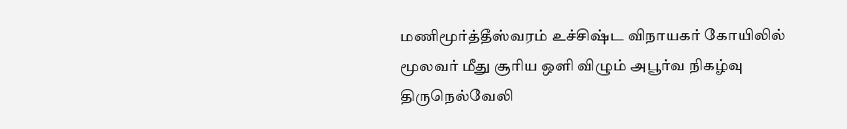மணிமூர்த்தீஸ்வரம் உச்சிஷ்ட விநாயகர் கோயிலில் மூலவர் மீது சூரிய ஒளி விழும் அபூர்வ நிகழ்வு
திருநெல்வேலி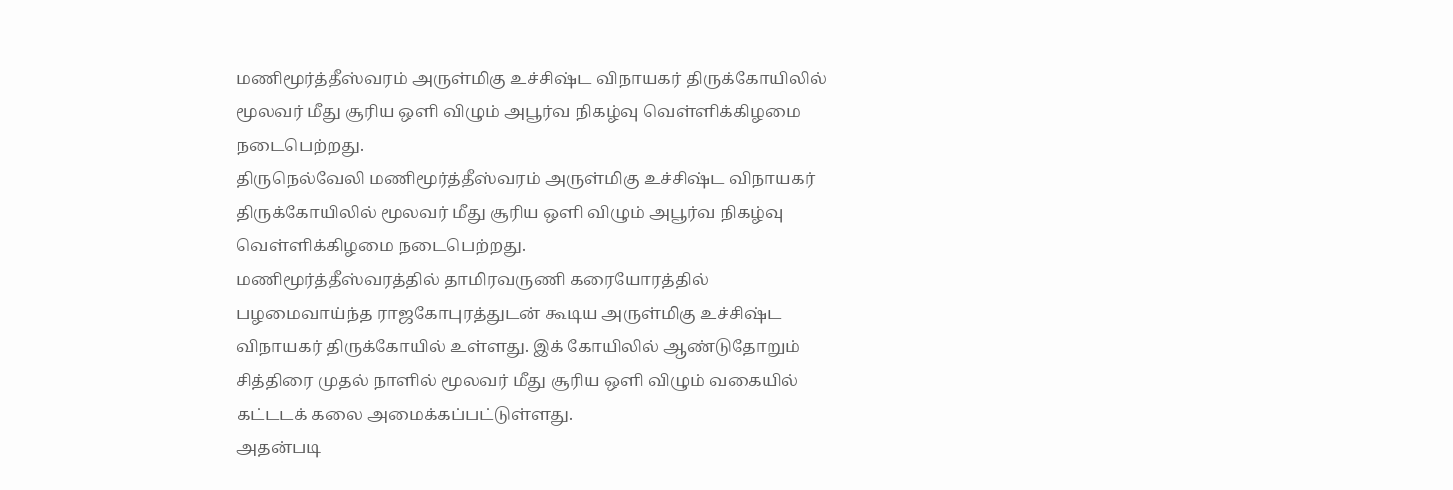மணிமூர்த்தீஸ்வரம் அருள்மிகு உச்சிஷ்ட விநாயகர் திருக்கோயிலில் மூலவர் மீது சூரிய ஒளி விழும் அபூர்வ நிகழ்வு வெள்ளிக்கிழமை நடைபெற்றது.
திருநெல்வேலி மணிமூர்த்தீஸ்வரம் அருள்மிகு உச்சிஷ்ட விநாயகர் திருக்கோயிலில் மூலவர் மீது சூரிய ஒளி விழும் அபூர்வ நிகழ்வு வெள்ளிக்கிழமை நடைபெற்றது.
மணிமூர்த்தீஸ்வரத்தில் தாமிரவருணி கரையோரத்தில் பழமைவாய்ந்த ராஜகோபுரத்துடன் கூடிய அருள்மிகு உச்சிஷ்ட விநாயகர் திருக்கோயில் உள்ளது. இக் கோயிலில் ஆண்டுதோறும் சித்திரை முதல் நாளில் மூலவர் மீது சூரிய ஒளி விழும் வகையில் கட்டடக் கலை அமைக்கப்பட்டுள்ளது.
அதன்படி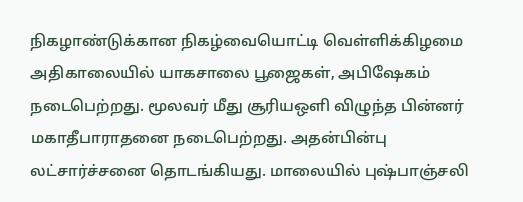நிகழாண்டுக்கான நிகழ்வையொட்டி வெள்ளிக்கிழமை அதிகாலையில் யாகசாலை பூஜைகள், அபிஷேகம் நடைபெற்றது. மூலவர் மீது சூரியஒளி விழுந்த பின்னர் மகாதீபாராதனை நடைபெற்றது. அதன்பின்பு லட்சார்ச்சனை தொடங்கியது. மாலையில் புஷ்பாஞ்சலி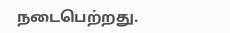நடைபெற்றது.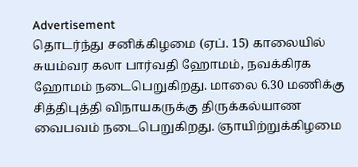Advertisement
தொடர்ந்து சனிக்கிழமை (ஏப். 15) காலையில் சுயம்வர கலா பார்வதி ஹோமம், நவக்கிரக ஹோமம் நடைபெறுகிறது. மாலை 6.30 மணிக்கு சித்திபுத்தி விநாயகருக்கு திருக்கல்யாண வைபவம் நடைபெறுகிறது. ஞாயிற்றுக்கிழமை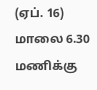(ஏப். 16) மாலை 6.30 மணிக்கு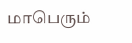மாபெரும்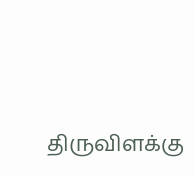திருவிளக்கு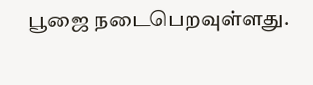பூஜை நடைபெறவுள்ளது.